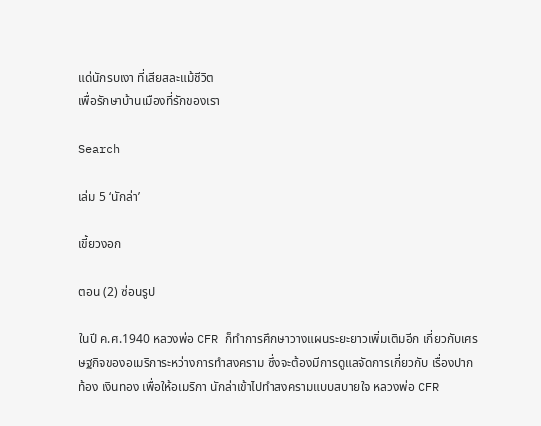แด่นักรบเงา ที่เสียสละแม้ชีวิต
เพื่อรักษาบ้านเมืองที่รักของเรา

Search

เล่ม 5 ‘นักล่า’

เขี้ยวงอก

ตอน (2) ซ่อนรูป

ในปี ค.ศ.1940 หลวงพ่อ CFR ก็ทำการศึกษาวางแผนระยะยาวเพิ่มเติมอีก เกี่ยวกับเศรษฐกิจของอเมริการะหว่างการทำสงคราม ซึ่งจะต้องมีการดูแลจัดการเกี่ยวกับ เรื่องปากท้อง เงินทอง เพื่อให้อเมริกา นักล่าเข้าไปทำสงครามแบบสบายใจ หลวงพ่อ CFR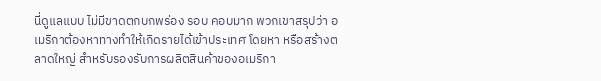นี่ดูแลแบบ ไม่มีขาดตกบกพร่อง รอบ คอบมาก พวกเขาสรุปว่า อเมริกาต้องหาทางทำให้เกิดรายได้เข้าประเทศ โดยหา หรือสร้างตลาดใหญ่ สำหรับรองรับการผลิตสินค้าของอเมริกา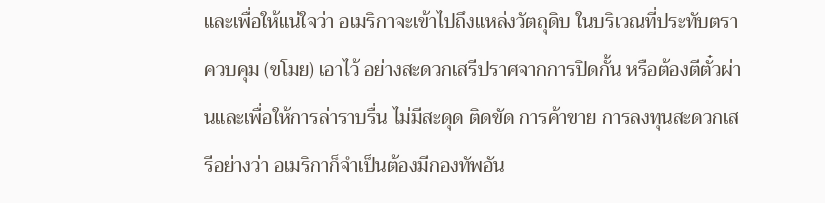และเพื่อให้แน่ใจว่า อเมริกาจะเข้าไปถึงแหล่งวัตถุดิบ ในบริเวณที่ประทับตราควบคุม (ขโมย) เอาไว้ อย่างสะดวกเสรีปราศจากการปิดกั้น หรือต้องตีตั๋วผ่านและเพื่อให้การล่าราบรื่น ไม่มีสะดุด ติดขัด การค้าขาย การลงทุนสะดวกเสรีอย่างว่า อเมริกาก็จำเป็นต้องมีกองทัพอัน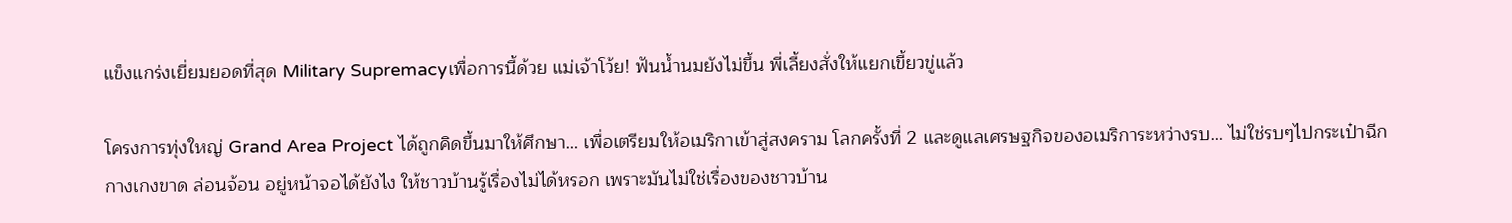แข็งแกร่งเยี่ยมยอดที่สุด Military Supremacyเพื่อการนี้ด้วย แม่เจ้าโว้ย! ฟันน้ำนมยังไม่ขึ้น พี่เลี้ยงสั่งให้แยกเขี้ยวขู่แล้ว

โครงการทุ่งใหญ่ Grand Area Project ได้ถูกคิดขึ้นมาให้ศึกษา… เพื่อเตรียมให้อเมริกาเข้าสู่สงคราม โลกครั้งที่ 2 และดูแลเศรษฐกิจของอเมริการะหว่างรบ… ไม่ใช่รบๆไปกระเป๋าฉีก กางเกงขาด ล่อนจ้อน อยู่หน้าจอได้ยังไง ให้ชาวบ้านรู้เรื่องไม่ได้หรอก เพราะมันไม่ใช่เรื่องของชาวบ้าน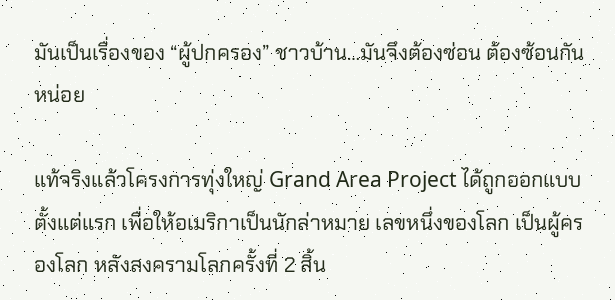มันเป็นเรื่องของ “ผู้ปกครอง” ชาวบ้าน…มันจึงต้องซ่อน ต้องซ้อนกันหน่อย

แท้จริงแล้วโครงการทุ่งใหญ่ Grand Area Project ได้ถูกออกแบบตั้งแต่แรก เพื่อให้อเมริกาเป็นนักล่าหมาย เลขหนึ่งของโลก เป็นผู้ครองโลก หลังสงครามโลกครั้งที่ 2 สิ้น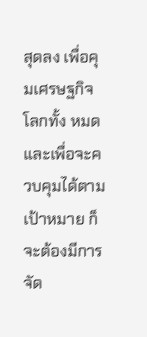สุดลง เพื่อคุมเศรษฐกิจโลกทั้ง หมดและเพื่อจะควบคุมได้ตามเป้าหมาย ก็จะต้องมีการจัด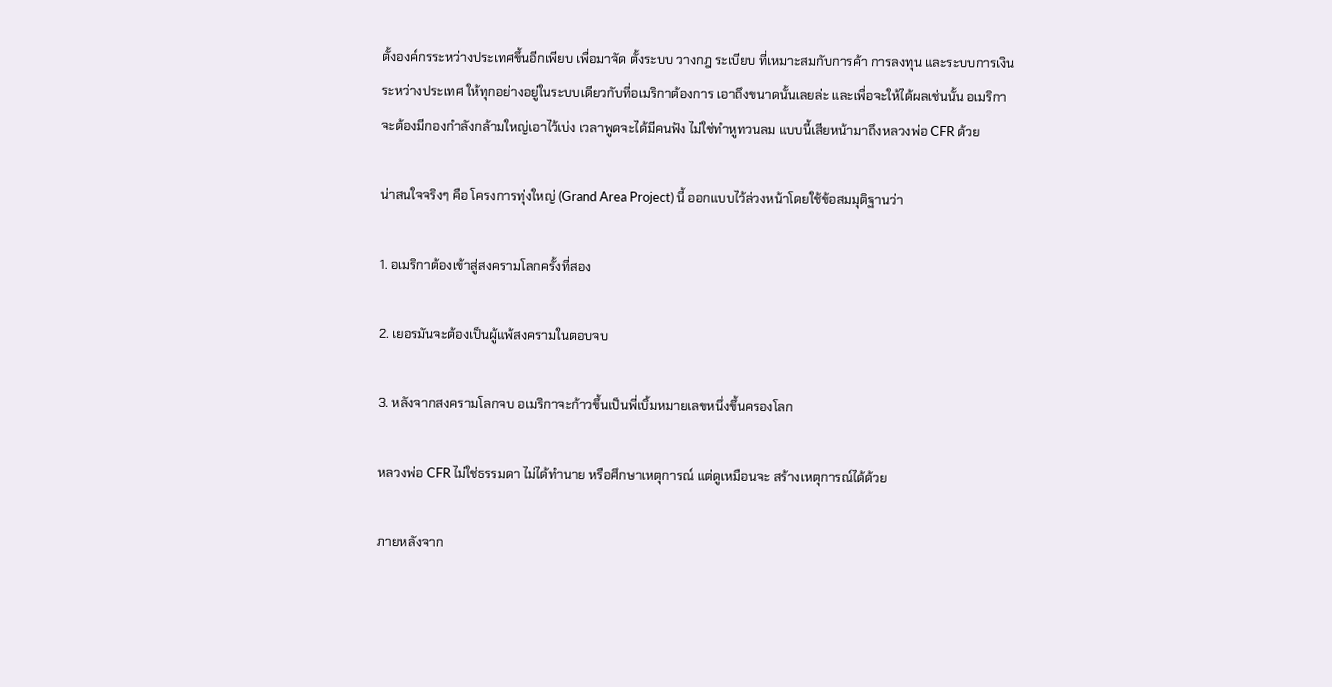ตั้งองค์กรระหว่างประเทศขึ้นอีกเพียบ เพื่อมาจัด ตั้งระบบ วางกฎ ระเบียบ ที่เหมาะสมกับการค้า การลงทุน และระบบการเงินระหว่างประเทศ ให้ทุกอย่างอยู่ในระบบเดียวกับที่อเมริกาต้องการ เอาถึงขนาดนั้นเลยล่ะ และเพื่อจะให้ได้ผลเช่นนั้น อเมริกาจะต้องมีกองกำลังกล้ามใหญ่เอาไว้เบ่ง เวลาพูดจะได้มีคนฟัง ไม่ใช่ทำหูทวนลม แบบนี้เสียหน้ามาถึงหลวงพ่อ CFR ด้วย

น่าสนใจจริงๆ คือ โครงการทุ่งใหญ่ (Grand Area Project) นี้ ออกแบบไว้ล่วงหน้าโดยใช้ข้อสมมุติฐานว่า

1. อเมริกาต้องเข้าสู่สงครามโลกครั้งที่สอง

2. เยอรมันจะต้องเป็นผู้แพ้สงครามในตอบจบ

3. หลังจากสงครามโลกจบ อเมริกาจะก้าวขึ้นเป็นพี่เบิ้มหมายเลขหนึ่งขึ้นครองโลก

หลวงพ่อ CFR ไม่ใช่ธรรมดา ไม่ได้ทำนาย หรือศึกษาเหตุการณ์ แต่ดูเหมือนจะ สร้างเหตุการณ์ได้ด้วย

ภายหลังจาก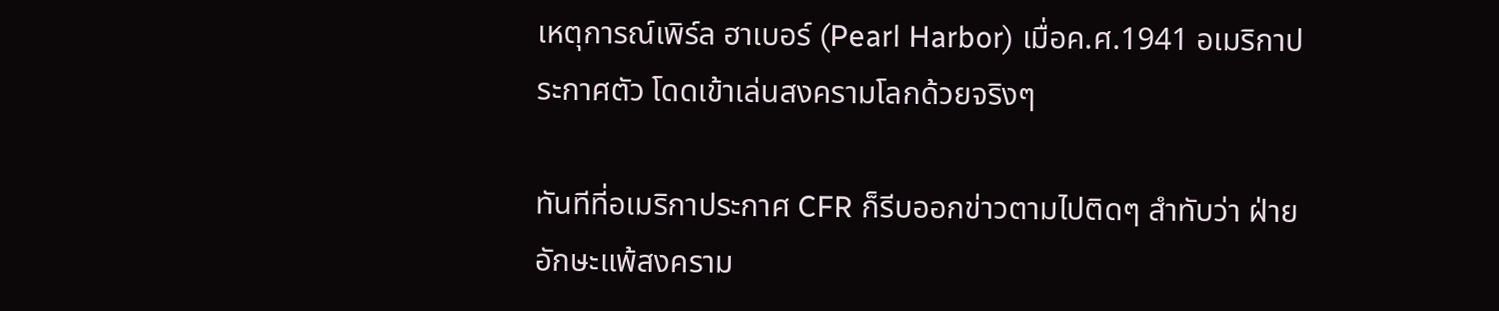เหตุการณ์เพิร์ล ฮาเบอร์ (Pearl Harbor) เมื่อค.ศ.1941 อเมริกาประกาศตัว โดดเข้าเล่นสงครามโลกด้วยจริงๆ

ทันทีที่อเมริกาประกาศ CFR ก็รีบออกข่าวตามไปติดๆ สำทับว่า ฝ่ายอักษะแพ้สงคราม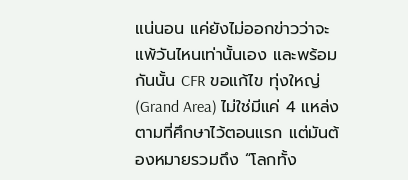แน่นอน แค่ยังไม่ออกข่าวว่าจะแพ้วันไหนเท่านั้นเอง และพร้อมกันนั้น CFR ขอแก้ไข ทุ่งใหญ่ (Grand Area) ไม่ใช่มีแค่ 4 แหล่ง ตามที่ศึกษาไว้ตอนแรก แต่มันต้องหมายรวมถึง “โลกทั้ง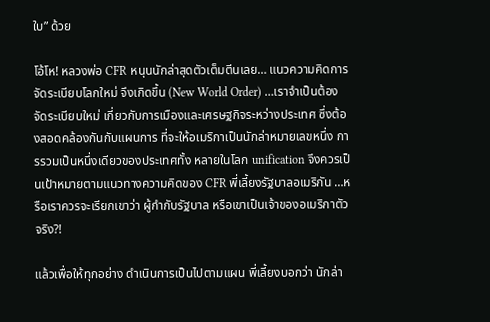ใบ” ด้วย

โอ้โห! หลวงพ่อ CFR หนุนนักล่าสุดตัวเต็มตีนเลย… แนวความคิดการจัดระเบียบโลกใหม่ จึงเกิดขึ้น (New World Order) …เราจำเป็นต้องจัดระเบียบใหม่ เกี่ยวกับการเมืองและเศรษฐกิจระหว่างประเทศ ซึ่งต้องสอดคล้องกันกับแผนการ ที่จะให้อเมริกาเป็นนักล่าหมายเลขหนึ่ง การรวมเป็นหนึ่งเดียวของประเทศทั้ง หลายในโลก unification จึงควรเป็นเป้าหมายตามแนวทางความคิดของ CFR พี่เลี้ยงรัฐบาลอเมริกัน …หรือเราควรจะเรียกเขาว่า ผู้กำกับรัฐบาล หรือเขาเป็นเจ้าของอเมริกาตัวจริง?!

แล้วเพื่อให้ทุกอย่าง ดำเนินการเป็นไปตามแผน พี่เลี้ยงบอกว่า นักล่า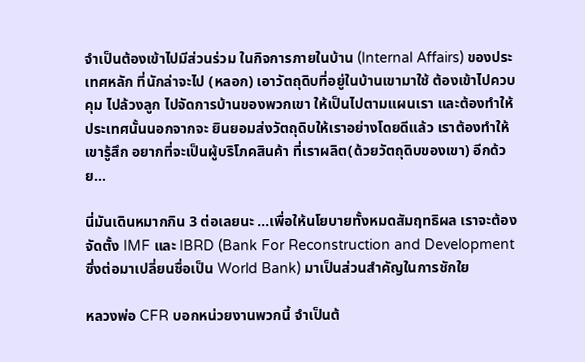จำเป็นต้องเข้าไปมีส่วนร่วม ในกิจการภายในบ้าน (Internal Affairs) ของประเทศหลัก ที่นักล่าจะไป (หลอก) เอาวัตถุดิบที่อยู่ในบ้านเขามาใช้ ต้องเข้าไปควบคุม ไปล้วงลูก ไปจัดการบ้านของพวกเขา ให้เป็นไปตามแผนเรา และต้องทำให้ประเทศนั้นนอกจากจะ ยินยอมส่งวัตถุดิบให้เราอย่างโดยดีแล้ว เราต้องทำให้เขารู้สึก อยากที่จะเป็นผู้บริโภคสินค้า ที่เราผลิต(ด้วยวัตถุดิบของเขา) อีกด้วย…

นี่มันเดินหมากกิน 3 ต่อเลยนะ …เพื่อให้นโยบายทั้งหมดสัมฤทธิผล เราจะต้องจัดตั้ง IMF และ IBRD (Bank For Reconstruction and Development ซึ่งต่อมาเปลี่ยนชื่อเป็น World Bank) มาเป็นส่วนสำคัญในการชักใย

หลวงพ่อ CFR บอกหน่วยงานพวกนี้ จำเป็นต้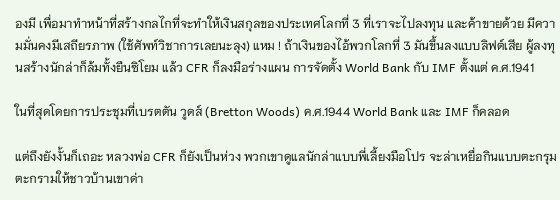องมี เพื่อมาทำหน้าที่สร้างกลไกที่จะทำให้เงินสกุลของประเทศโลกที่ 3 ที่เราจะไปลงทุน และค้าขายด้วย มีความมั่นคงมีเสถียรภาพ (ใช้ศัพท์วิชาการเลยนะลุง) แหม ! ถ้าเงินของไอ้พวกโลกที่ 3 มันขึ้นลงแบบลิฟต์เสีย ผู้ลงทุนสร้างนักล่าก็ล้มทั้งยืนซิโยม แล้ว CFR ก็ลงมือร่างแผน การจัดตั้ง World Bank กับ IMF ตั้งแต่ ค.ศ.1941

ในที่สุดโดยการประชุมที่เบรตตัน วูดส์ (Bretton Woods) ค.ศ.1944 World Bank และ IMF ก็คลอด

แต่ถึงยังงั้นก็เถอะ หลวงพ่อ CFR ก็ยังเป็นห่วง พวกเขาดูแลนักล่าแบบพี่เลี้ยงมือโปร จะล่าเหยื่อกินแบบตะกรุมตะกรามให้ชาวบ้านเขาด่า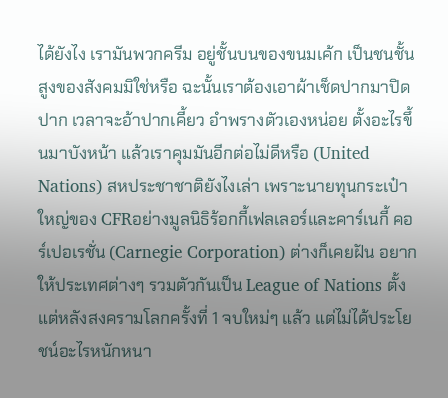ได้ยังไง เรามันพวกครีม อยู่ชั้นบนของขนมเค้ก เป็นชนชั้นสูงของสังคมมิใช่หรือ ฉะนั้นเราต้องเอาผ้าเช็ดปากมาปิดปาก เวลาจะอ้าปากเคี้ยว อำพรางตัวเองหน่อย ตั้งอะไรขึ้นมาบังหน้า แล้วเราคุมมันอีกต่อไม่ดีหรือ (United Nations) สหประชาชาติยังไงเล่า เพราะนายทุนกระเป๋าใหญ่ของ CFRอย่างมูลนิธิร้อกกี้เฟลเลอร์และคาร์เนกี้ คอร์เปอเรชั่น (Carnegie Corporation) ต่างก็เคยฝัน อยากให้ประเทศต่างๆ รวมตัวกันเป็น League of Nations ตั้งแต่หลังสงครามโลกครั้งที่ 1 จบใหม่ๆ แล้ว แต่ไม่ได้ประโยชน์อะไรหนักหนา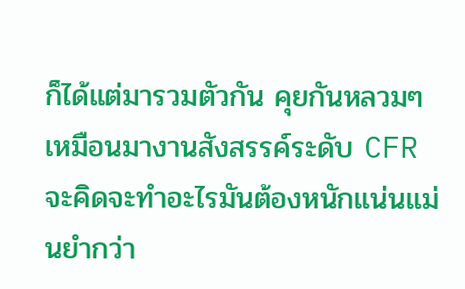ก็ได้แต่มารวมตัวกัน คุยกันหลวมๆ เหมือนมางานสังสรรค์ระดับ CFR จะคิดจะทำอะไรมันต้องหนักแน่นแม่นยำกว่า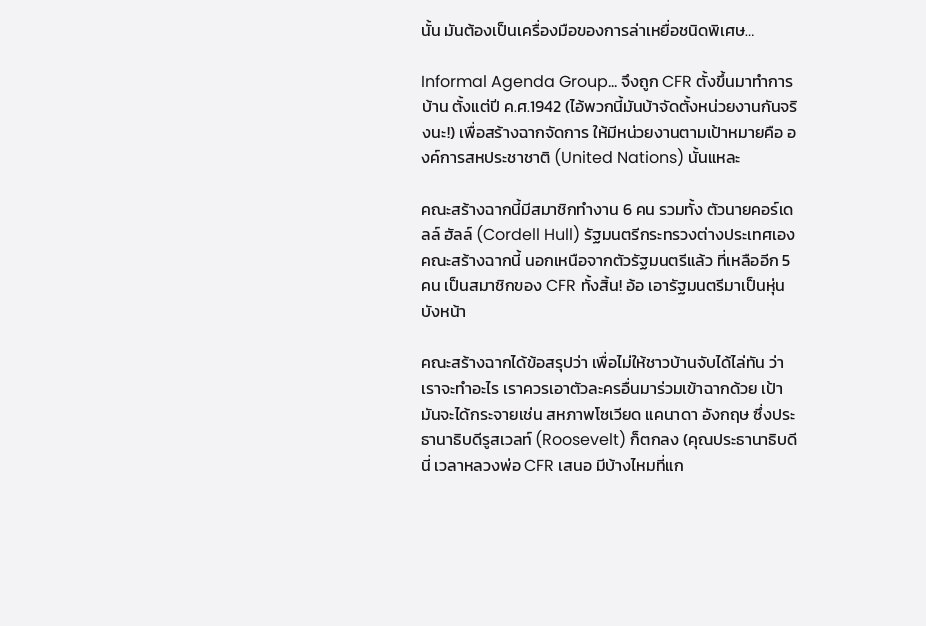นั้น มันต้องเป็นเครื่องมือของการล่าเหยื่อชนิดพิเศษ…

Informal Agenda Group… จึงถูก CFR ตั้งขึ้นมาทำการบ้าน ตั้งแต่ปี ค.ศ.1942 (ไอ้พวกนี้มันบ้าจัดตั้งหน่วยงานกันจริงนะ!) เพื่อสร้างฉากจัดการ ให้มีหน่วยงานตามเป้าหมายคือ องค์การสหประชาชาติ (United Nations) นั้นแหละ

คณะสร้างฉากนี้มีสมาชิกทำงาน 6 คน รวมทั้ง ตัวนายคอร์เดลล์ ฮัลล์ (Cordell Hull) รัฐมนตรีกระทรวงต่างประเทศเอง คณะสร้างฉากนี้ นอกเหนือจากตัวรัฐมนตรีแล้ว ที่เหลืออีก 5 คน เป็นสมาชิกของ CFR ทั้งสิ้น! อ้อ เอารัฐมนตรีมาเป็นหุ่นบังหน้า

คณะสร้างฉากได้ข้อสรุปว่า เพื่อไม่ให้ชาวบ้านจับได้ไล่ทัน ว่าเราจะทำอะไร เราควรเอาตัวละครอื่นมาร่วมเข้าฉากด้วย เป้ามันจะได้กระจายเช่น สหภาพโซเวียด แคนาดา อังกฤษ ซึ่งประธานาธิบดีรูสเวลท์ (Roosevelt) ก็ตกลง (คุณประธานาธิบดีนี่ เวลาหลวงพ่อ CFR เสนอ มีบ้างไหมที่แก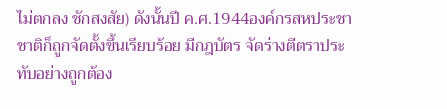ไม่ตกลง ชักสงสัย) ดังนั้นปี ค.ศ.1944องค์กรสหประชาชาติก็ถูกจัดตั้งขึ้นเรียบร้อย มีกฎบัตร จัดร่างตีตราประทับอย่างถูกต้อง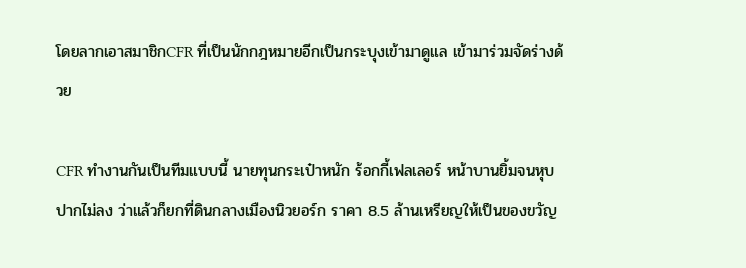โดยลากเอาสมาชิกCFR ที่เป็นนักกฎหมายอีกเป็นกระบุงเข้ามาดูแล เข้ามาร่วมจัดร่างด้วย

CFR ทำงานกันเป็นทีมแบบนี้ นายทุนกระเป๋าหนัก ร้อกกี้เฟลเลอร์ หน้าบานยิ้มจนหุบปากไม่ลง ว่าแล้วก็ยกที่ดินกลางเมืองนิวยอร์ก ราคา 8.5 ล้านเหรียญให้เป็นของขวัญ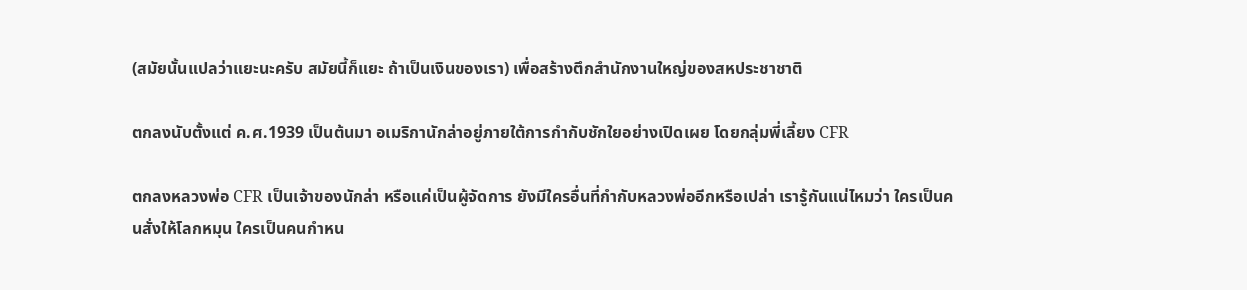(สมัยนั้นแปลว่าแยะนะครับ สมัยนี้ก็แยะ ถ้าเป็นเงินของเรา) เพื่อสร้างตึกสำนักงานใหญ่ของสหประชาชาติ

ตกลงนับตั้งแต่ ค.ศ.1939 เป็นต้นมา อเมริกานักล่าอยู่ภายใต้การกำกับชักใยอย่างเปิดเผย โดยกลุ่มพี่เลี้ยง CFR

ตกลงหลวงพ่อ CFR เป็นเจ้าของนักล่า หรือแค่เป็นผู้จัดการ ยังมีใครอื่นที่กำกับหลวงพ่ออีกหรือเปล่า เรารู้กันแน่ไหมว่า ใครเป็นคนสั่งให้โลกหมุน ใครเป็นคนกำหน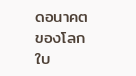ดอนาคตของโลกใบ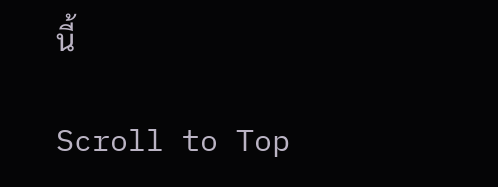นี้

Scroll to Top